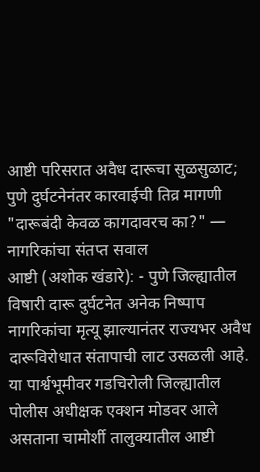आष्टी परिसरात अवैध दारूचा सुळसुळाट; पुणे दुर्घटनेनंतर कारवाईची तिव्र मागणी
"दारूबंदी केवळ कागदावरच का?" — नागरिकांचा संतप्त सवाल
आष्टी (अशोक खंडारे): - पुणे जिल्ह्यातील विषारी दारू दुर्घटनेत अनेक निष्पाप नागरिकांचा मृत्यू झाल्यानंतर राज्यभर अवैध दारूविरोधात संतापाची लाट उसळली आहे. या पार्श्वभूमीवर गडचिरोली जिल्ह्यातील पोलीस अधीक्षक एक्शन मोडवर आले असताना चामोर्शी तालुक्यातील आष्टी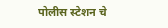पोलीस स्टेशन चे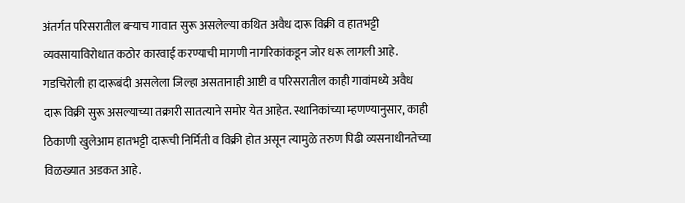अंतर्गत परिसरातील बऱ्याच गावात सुरू असलेल्या कथित अवैध दारू विक्री व हातभट्टी व्यवसायाविरोधात कठोर कारवाई करण्याची मागणी नागरिकांकडून जोर धरू लागली आहे.
गडचिरोली हा दारूबंदी असलेला जिल्हा असतानाही आष्टी व परिसरातील काही गावांमध्ये अवैध दारू विक्री सुरू असल्याच्या तक्रारी सातत्याने समोर येत आहेत. स्थानिकांच्या म्हणण्यानुसार, काही ठिकाणी खुलेआम हातभट्टी दारूची निर्मिती व विक्री होत असून त्यामुळे तरुण पिढी व्यसनाधीनतेच्या विळख्यात अडकत आहे.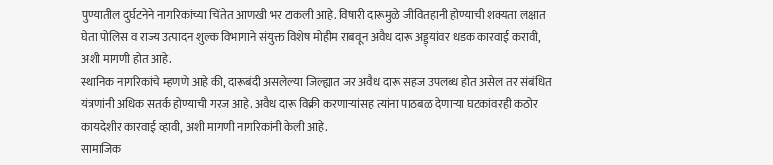पुण्यातील दुर्घटनेने नागरिकांच्या चिंतेत आणखी भर टाकली आहे. विषारी दारूमुळे जीवितहानी होण्याची शक्यता लक्षात घेता पोलिस व राज्य उत्पादन शुल्क विभागाने संयुक्त विशेष मोहीम राबवून अवैध दारू अड्ड्यांवर धडक कारवाई करावी, अशी मागणी होत आहे.
स्थानिक नागरिकांचे म्हणणे आहे की, दारूबंदी असलेल्या जिल्ह्यात जर अवैध दारू सहज उपलब्ध होत असेल तर संबंधित यंत्रणांनी अधिक सतर्क होण्याची गरज आहे. अवैध दारू विक्री करणाऱ्यांसह त्यांना पाठबळ देणाऱ्या घटकांवरही कठोर कायदेशीर कारवाई व्हावी, अशी मागणी नागरिकांनी केली आहे.
सामाजिक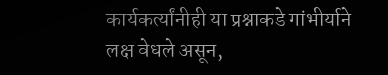कार्यकर्त्यांनीही या प्रश्नाकडे गांभीर्याने लक्ष वेधले असून,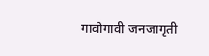गावोगावी जनजागृती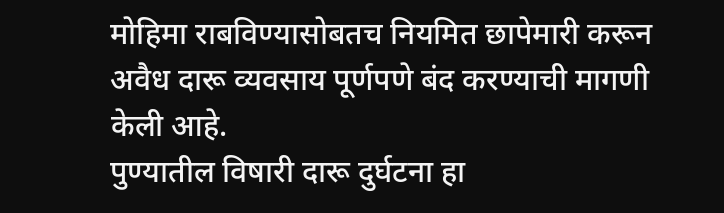मोहिमा राबविण्यासोबतच नियमित छापेमारी करून अवैध दारू व्यवसाय पूर्णपणे बंद करण्याची मागणी केली आहे.
पुण्यातील विषारी दारू दुर्घटना हा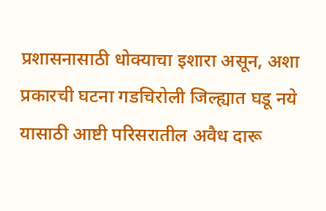प्रशासनासाठी धोक्याचा इशारा असून, अशा प्रकारची घटना गडचिरोली जिल्ह्यात घडू नये यासाठी आष्टी परिसरातील अवैध दारू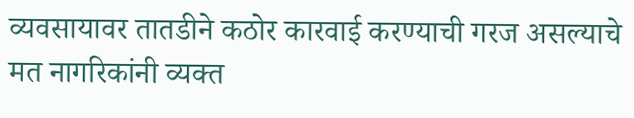व्यवसायावर तातडीने कठोर कारवाई करण्याची गरज असल्याचे मत नागरिकांनी व्यक्त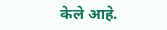केले आहे.